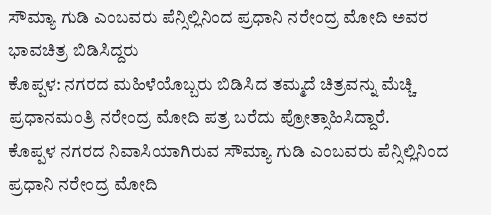ಸೌಮ್ಯಾ ಗುಡಿ ಎಂಬವರು ಪೆನ್ಸಿಲ್ಲಿನಿಂದ ಪ್ರಧಾನಿ ನರೇಂದ್ರ ಮೋದಿ ಅವರ ಭಾವಚಿತ್ರ ಬಿಡಿಸಿದ್ದರು
ಕೊಪ್ಪಳ: ನಗರದ ಮಹಿಳೆಯೊಬ್ಬರು ಬಿಡಿಸಿದ ತಮ್ಮದೆ ಚಿತ್ರವನ್ನು ಮೆಚ್ಚಿ ಪ್ರಧಾನಮಂತ್ರಿ ನರೇಂದ್ರ ಮೋದಿ ಪತ್ರ ಬರೆದು ಪ್ರೋತ್ಸಾಹಿಸಿದ್ದಾರೆ.
ಕೊಪ್ಪಳ ನಗರದ ನಿವಾಸಿಯಾಗಿರುವ ಸೌಮ್ಯಾ ಗುಡಿ ಎಂಬವರು ಪೆನ್ಸಿಲ್ಲಿನಿಂದ ಪ್ರಧಾನಿ ನರೇಂದ್ರ ಮೋದಿ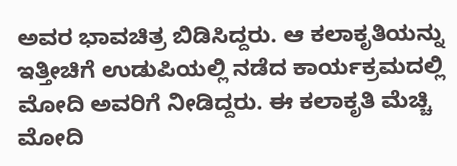ಅವರ ಭಾವಚಿತ್ರ ಬಿಡಿಸಿದ್ದರು. ಆ ಕಲಾಕೃತಿಯನ್ನು ಇತ್ತೀಚಿಗೆ ಉಡುಪಿಯಲ್ಲಿ ನಡೆದ ಕಾರ್ಯಕ್ರಮದಲ್ಲಿ ಮೋದಿ ಅವರಿಗೆ ನೀಡಿದ್ದರು. ಈ ಕಲಾಕೃತಿ ಮೆಚ್ಚಿ ಮೋದಿ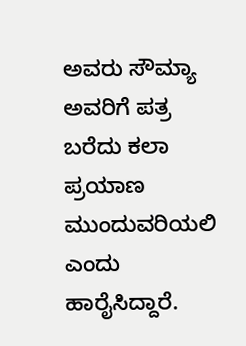ಅವರು ಸೌಮ್ಯಾ ಅವರಿಗೆ ಪತ್ರ ಬರೆದು ಕಲಾ ಪ್ರಯಾಣ ಮುಂದುವರಿಯಲಿ ಎಂದು ಹಾರೈಸಿದ್ದಾರೆ.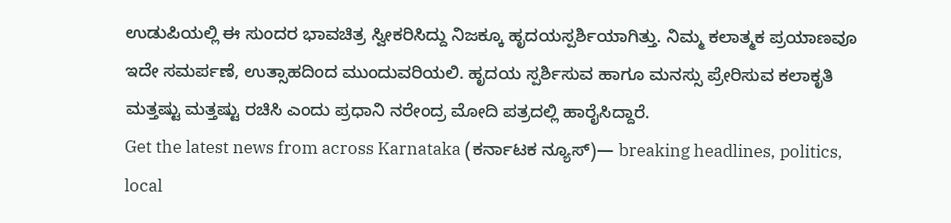ಉಡುಪಿಯಲ್ಲಿ ಈ ಸುಂದರ ಭಾವಚಿತ್ರ ಸ್ವೀಕರಿಸಿದ್ದು ನಿಜಕ್ಕೂ ಹೃದಯಸ್ಪರ್ಶಿಯಾಗಿತ್ತು. ನಿಮ್ಮ ಕಲಾತ್ಮಕ ಪ್ರಯಾಣವೂ ಇದೇ ಸಮರ್ಪಣೆ, ಉತ್ಸಾಹದಿಂದ ಮುಂದುವರಿಯಲಿ. ಹೃದಯ ಸ್ಪರ್ಶಿಸುವ ಹಾಗೂ ಮನಸ್ಸು ಪ್ರೇರಿಸುವ ಕಲಾಕೃತಿ ಮತ್ತಷ್ಟು ಮತ್ತಷ್ಟು ರಚಿಸಿ ಎಂದು ಪ್ರಧಾನಿ ನರೇಂದ್ರ ಮೋದಿ ಪತ್ರದಲ್ಲಿ ಹಾರೈಸಿದ್ದಾರೆ.
Get the latest news from across Karnataka (ಕರ್ನಾಟಕ ನ್ಯೂಸ್)— breaking headlines, politics, local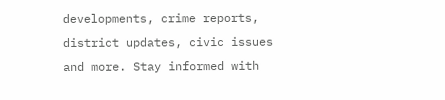developments, crime reports, district updates, civic issues and more. Stay informed with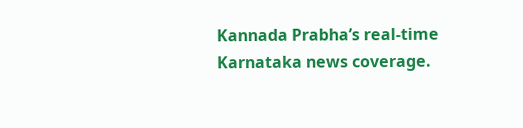Kannada Prabha’s real‑time Karnataka news coverage.